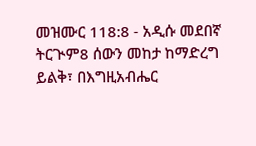መዝሙር 118:8 - አዲሱ መደበኛ ትርጒም8 ሰውን መከታ ከማድረግ ይልቅ፣ በእግዚአብሔር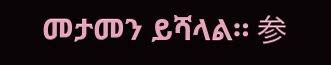መታመን ይሻላል። 参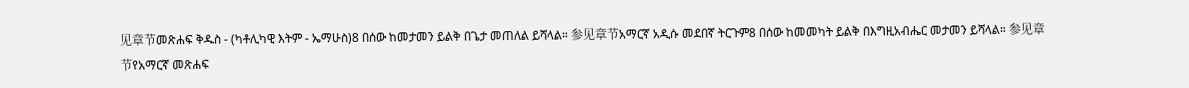见章节መጽሐፍ ቅዱስ - (ካቶሊካዊ እትም - ኤማሁስ)8 በሰው ከመታመን ይልቅ በጌታ መጠለል ይሻላል። 参见章节አማርኛ አዲሱ መደበኛ ትርጉም8 በሰው ከመመካት ይልቅ በእግዚአብሔር መታመን ይሻላል። 参见章节የአማርኛ መጽሐፍ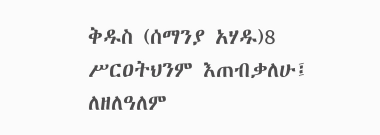ቅዱስ (ሰማንያ አሃዱ)8 ሥርዐትህንም እጠብቃለሁ፤ ለዘለዓለም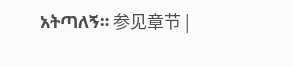አትጣለኝ። 参见章节 |